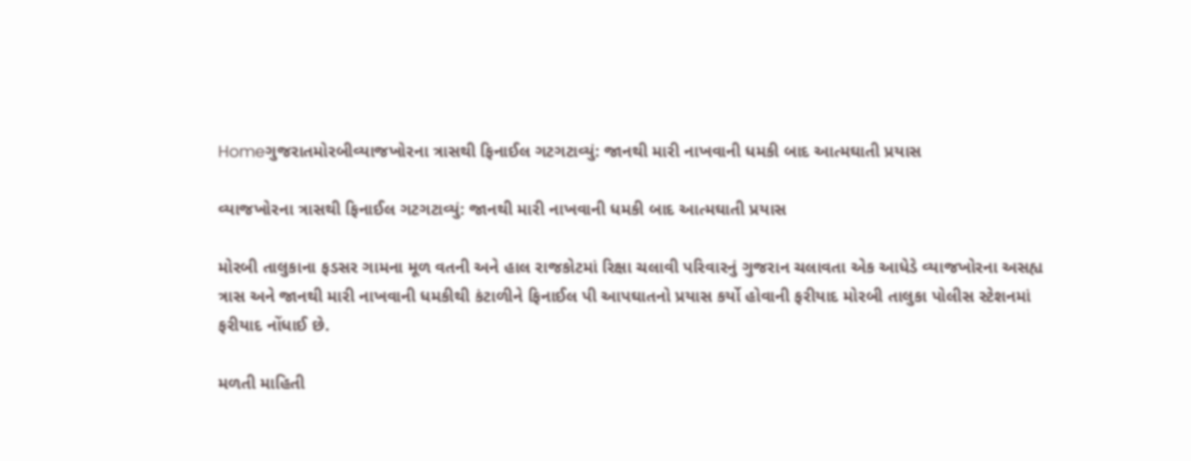Homeગુજરાતમોરબીવ્યાજખોરના ત્રાસથી ફિનાઈલ ગટગટાવ્યું: જાનથી મારી નાખવાની ધમકી બાદ આત્મઘાતી પ્રયાસ

વ્યાજખોરના ત્રાસથી ફિનાઈલ ગટગટાવ્યું: જાનથી મારી નાખવાની ધમકી બાદ આત્મઘાતી પ્રયાસ

મોરબી તાલુકાના ફડસર ગામના મૂળ વતની અને હાલ રાજકોટમાં રિક્ષા ચલાવી પરિવારનું ગુજરાન ચલાવતા એક આધેડે વ્યાજખોરના અસહ્ય ત્રાસ અને જાનથી મારી નાખવાની ધમકીથી કંટાળીને ફિનાઈલ પી આપઘાતનો પ્રયાસ કર્યો હોવાની ફરીયાદ મોરબી તાલુકા પોલીસ સ્ટેશનમાં ફરીયાદ નોંધાઈ છે.

મળતી માહિતી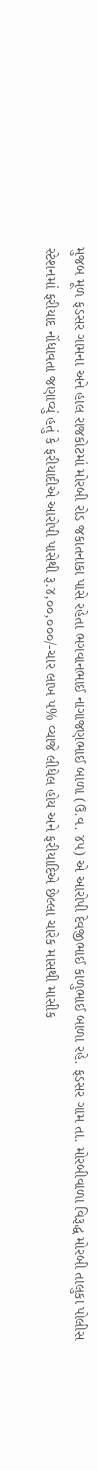મુજબ મૂળ ફડસર ગામના અને હાલ રાજકોટમાં મોરબી રોડ જકાતનાકા પાસે રહેતા ભગવાનભાઈ નાગાજણભાઈ બાળા (ઉ.વ. ૪૫) એ આરોપી દેવજીભાઈ કાળુભાઈ બાળા રહે. ફડસર ગામ તા. મોરબીવાળા વિરૂદ્ધ મોરબી તાલુકા પોલીસ સ્ટેશનમાં ફરીયાદ નોંધાવતા જણાવ્યું હતું કે ફરીયાદીએ આરોપી પાસેથી રૂ.૪,૦૦,૦૦૦/-ચાર લાખ ૫% વ્યાજે લીધેલ હોય અને ફરીયાદિએ છેલ્લા ચારેક માસથી માસીક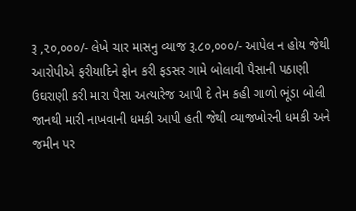રૂ ,૨૦,૦૦૦/- લેખે ચાર માસનુ વ્યાજ રૂ.૮૦,૦૦૦/- આપેલ ન હોય જેથી આરોપીએ ફરીયાદિને ફોન કરી ફડસર ગામે બોલાવી પૈસાની પઠાણી ઉઘરાણી કરી મારા પૈસા અત્યારેજ આપી દે તેમ કહી ગાળો ભૂંડા બોલી જાનથી મારી નાખવાની ધમકી આપી હતી જેથી વ્યાજખોરની ધમકી અને જમીન પર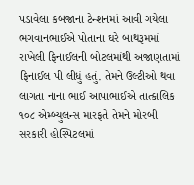પડાવેલા કબજાના ટેન્શનમાં આવી ગયેલા ભગવાનભાઈએ પોતાના ઘરે બાથરૂમમાં રાખેલી ફિનાઈલની બોટલમાંથી અજાણતામાં ફિનાઈલ પી લીધું હતું. તેમને ઉલ્ટીઓ થવા લાગતા નાના ભાઈ આપાભાઈએ તાત્કાલિક ૧૦૮ એમ્બ્યુલન્સ મારફતે તેમને મોરબી સરકારી હોસ્પિટલમાં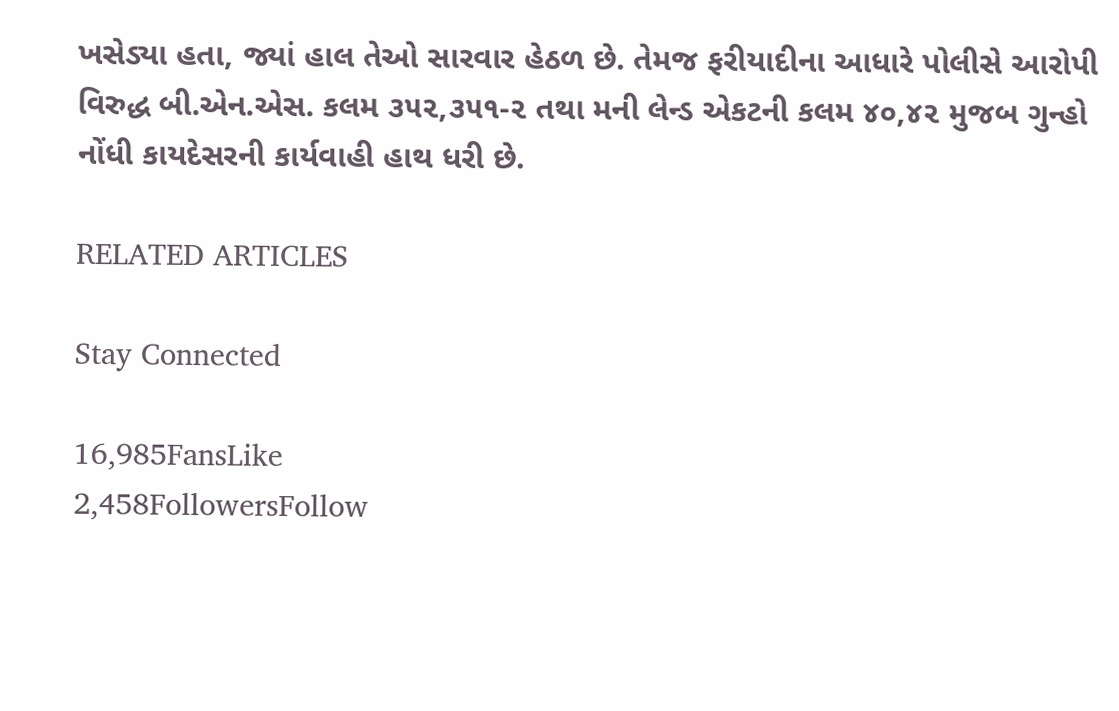ખસેડ્યા હતા, જ્યાં હાલ તેઓ સારવાર હેઠળ છે. તેમજ ફરીયાદીના આધારે પોલીસે આરોપી વિરુદ્ધ બી.એન.એસ. કલમ ૩૫૨,૩૫૧-૨ તથા મની લેન્ડ એકટની કલમ ૪૦,૪૨ મુજબ ગુન્હો નોંધી કાયદેસરની કાર્યવાહી હાથ ધરી છે.

RELATED ARTICLES

Stay Connected

16,985FansLike
2,458FollowersFollow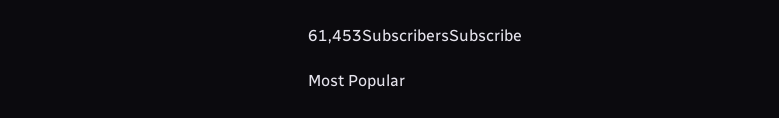61,453SubscribersSubscribe

Most Popular